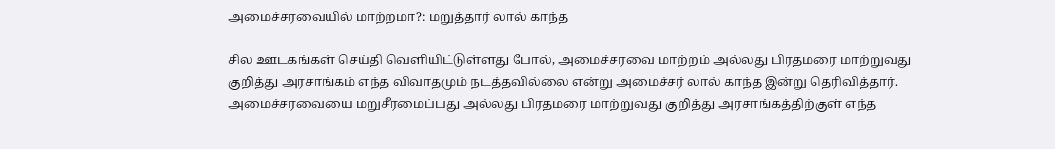அமைச்சரவையில் மாற்றமா?: மறுத்தார் லால் காந்த

சில ஊடகங்கள் செய்தி வெளியிட்டுள்ளது போல், அமைச்சரவை மாற்றம் அல்லது பிரதமரை மாற்றுவது குறித்து அரசாங்கம் எந்த விவாதமும் நடத்தவில்லை என்று அமைச்சர் லால் காந்த இன்று தெரிவித்தார். அமைச்சரவையை மறுசீரமைப்பது அல்லது பிரதமரை மாற்றுவது குறித்து அரசாங்கத்திற்குள் எந்த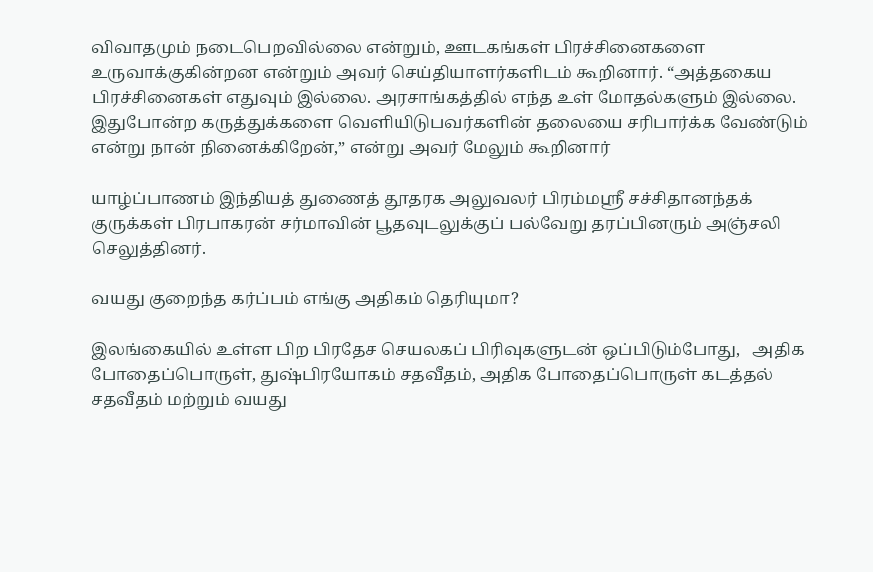விவாதமும் நடைபெறவில்லை என்றும், ஊடகங்கள் பிரச்சினைகளை உருவாக்குகின்றன என்றும் அவர் செய்தியாளர்களிடம் கூறினார். “அத்தகைய பிரச்சினைகள் எதுவும் இல்லை. அரசாங்கத்தில் எந்த உள் மோதல்களும் இல்லை. இதுபோன்ற கருத்துக்களை வெளியிடுபவர்களின் தலையை சரிபார்க்க வேண்டும் என்று நான் நினைக்கிறேன்,” என்று அவர் மேலும் கூறினார்

யாழ்ப்பாணம் இந்தியத் துணைத் தூதரக அலுவலர் பிரம்மஸ்ரீ சச்சிதானந்தக் குருக்கள் பிரபாகரன் சர்மாவின் பூதவுடலுக்குப் பல்வேறு தரப்பினரும் அஞ்சலி செலுத்தினர்.

வயது குறைந்த கர்ப்பம் எங்கு அதிகம் தெரியுமா?

இலங்கையில் உள்ள பிற பிரதேச செயலகப் பிரிவுகளுடன் ஒப்பிடும்போது,   அதிக போதைப்பொருள், துஷ்பிரயோகம் சதவீதம், அதிக போதைப்பொருள் கடத்தல் சதவீதம் மற்றும் வயது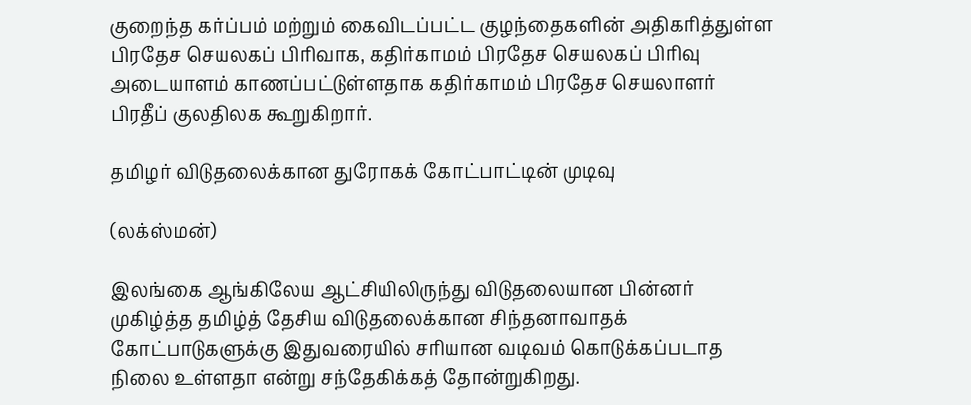குறைந்த கர்ப்பம் மற்றும் கைவிடப்பட்ட குழந்தைகளின் அதிகரித்துள்ள பிரதேச செயலகப் பிரிவாக, கதிர்காமம் பிரதேச செயலகப் பிரிவு  அடையாளம் காணப்பட்டுள்ளதாக கதிர்காமம் பிரதேச செயலாளர் பிரதீப் குலதிலக கூறுகிறார்.

தமிழர் விடுதலைக்கான துரோகக் கோட்பாட்டின் முடிவு

(லக்ஸ்மன்)

இலங்கை ஆங்கிலேய ஆட்சியிலிருந்து விடுதலையான பின்னர் முகிழ்த்த தமிழ்த் தேசிய விடுதலைக்கான சிந்தனாவாதக் கோட்பாடுகளுக்கு இதுவரையில் சரியான வடிவம் கொடுக்கப்படாத நிலை உள்ளதா என்று சந்தேகிக்கத் தோன்றுகிறது.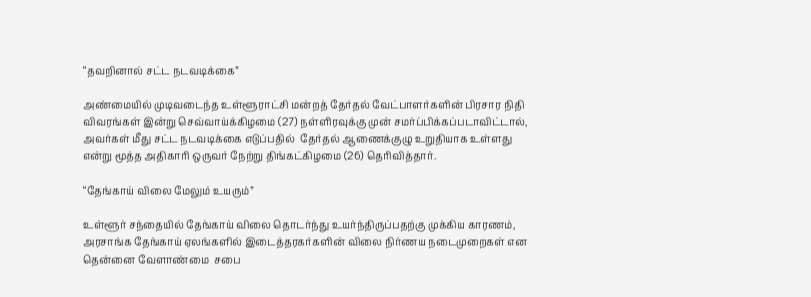“தவறினால் சட்ட நடவடிக்கை”

அண்மையில் முடிவடைந்த உள்ளூராட்சி மன்றத் தேர்தல் வேட்பாளர்களின் பிரசார நிதி விவரங்கள் இன்று செவ்வாய்க்கிழமை (27) நள்ளிரவுக்கு முன் சமர்ப்பிக்கப்படாவிட்டால், அவர்கள் மீது சட்ட நடவடிக்கை எடுப்பதில்  தேர்தல் ஆணைக்குழு உறுதியாக உள்ளது என்று மூத்த அதிகாரி ஒருவர் நேற்று திங்கட்கிழமை (26) தெரிவித்தார்.

“தேங்காய் விலை மேலும் உயரும்”

உள்ளூர் சந்தையில் தேங்காய் விலை தொடர்ந்து உயர்ந்திருப்பதற்கு முக்கிய காரணம், அரசாங்க தேங்காய் ஏலங்களில் இடைத்தரகர்களின் விலை நிர்ணய நடைமுறைகள் என தென்னை வேளாண்மை  சபை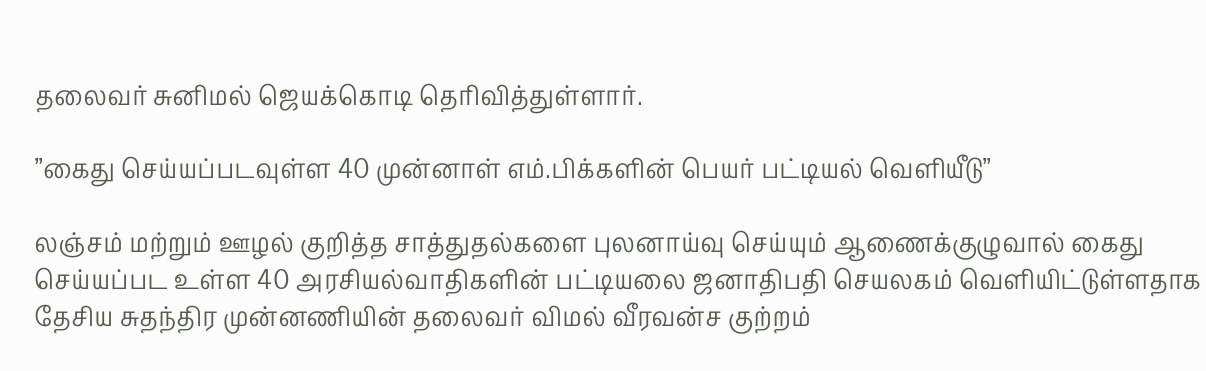தலைவர் சுனிமல் ஜெயக்கொடி தெரிவித்துள்ளார்.

”கைது செய்யப்படவுள்ள 40 முன்னாள் எம்.பிக்களின் பெயர் பட்டியல் வெளியீடு”

லஞ்சம் மற்றும் ஊழல் குறித்த சாத்துதல்களை புலனாய்வு செய்யும் ஆணைக்குழுவால் கைது செய்யப்பட உள்ள 40 அரசியல்வாதிகளின் பட்டியலை ஜனாதிபதி செயலகம் வெளியிட்டுள்ளதாக தேசிய சுதந்திர முன்னணியின் தலைவர் விமல் வீரவன்ச குற்றம்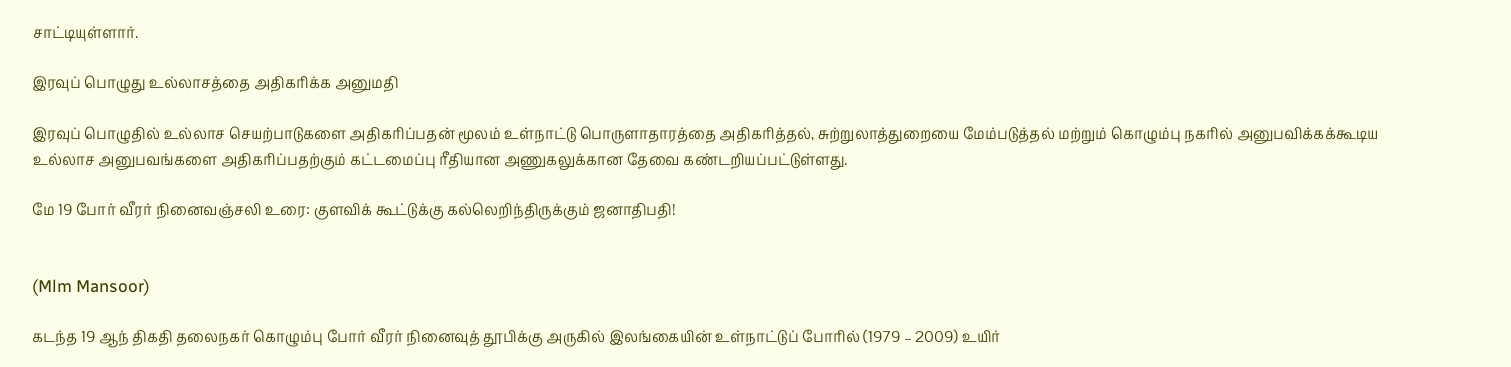சாட்டியுள்ளார்.

இரவுப் பொழுது உல்லாசத்தை அதிகரிக்க அனுமதி

இரவுப் பொழுதில் உல்லாச செயற்பாடுகளை அதிகரிப்பதன் மூலம் உள்நாட்டு பொருளாதாரத்தை அதிகரித்தல், சுற்றுலாத்துறையை மேம்படுத்தல் மற்றும் கொழும்பு நகரில் அனுபவிக்கக்கூடிய உல்லாச அனுபவங்களை அதிகரிப்பதற்கும் கட்டமைப்பு ரீதியான அணுகலுக்கான தேவை கண்டறியப்பட்டுள்ளது.

மே 19 போர் வீரர் நினைவஞ்சலி உரை: குளவிக் கூட்டுக்கு கல்லெறிந்திருக்கும் ஜனாதிபதி!


(Mlm Mansoor)

கடந்த 19 ஆந் திகதி தலைநகர் கொழும்பு போர் வீரர் நினைவுத் தூபிக்கு அருகில் இலங்கையின் உள்நாட்டுப் போரில் (1979 – 2009) உயிர்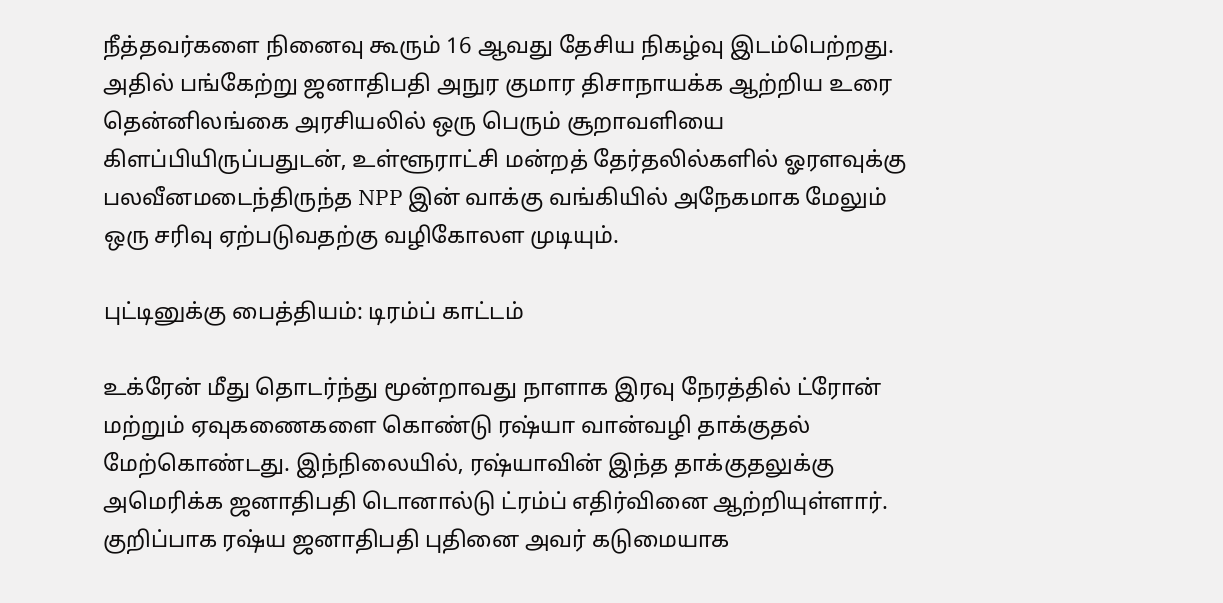நீத்தவர்களை நினைவு கூரும் 16 ஆவது தேசிய நிகழ்வு இடம்பெற்றது. அதில் பங்கேற்று ஜனாதிபதி அநுர குமார திசாநாயக்க ஆற்றிய உரை தென்னிலங்கை அரசியலில் ஒரு பெரும் சூறாவளியை கிளப்பியிருப்பதுடன், உள்ளூராட்சி மன்றத் தேர்தலில்களில் ஓரளவுக்கு பலவீனமடைந்திருந்த NPP இன் வாக்கு வங்கியில் அநேகமாக மேலும் ஒரு சரிவு ஏற்படுவதற்கு வழிகோலள முடியும்.

புட்டினுக்கு பைத்தியம்: டிரம்ப் காட்டம்

உக்ரேன் மீது தொடர்ந்து மூன்றாவது நாளாக இரவு நேரத்தில் ட்ரோன் மற்றும் ஏவுகணைகளை கொண்டு ரஷ்யா வான்வழி தாக்குதல் மேற்கொண்டது. இந்நிலையில், ரஷ்யாவின் இந்த தாக்குதலுக்கு அமெரிக்க ஜனாதிபதி டொனால்டு ட்ரம்ப் எதிர்வினை ஆற்றியுள்ளார். குறிப்பாக ரஷ்ய ஜனாதிபதி புதினை அவர் கடுமையாக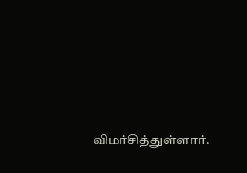விமர்சித்துள்ளார்.